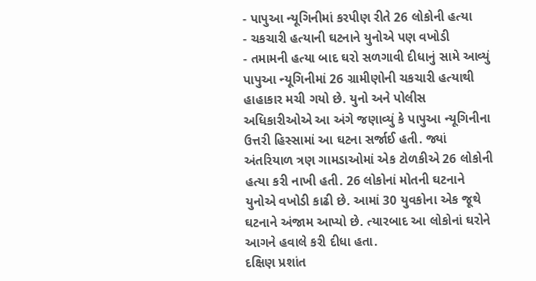- પાપુઆ ન્યૂગિનીમાં કરપીણ રીતે 26 લોકોની હત્યા
- ચકચારી હત્યાની ઘટનાને યુનોએ પણ વખોડી
- તમામની હત્યા બાદ ઘરો સળગાવી દીધાનું સામે આવ્યું
પાપુઆ ન્યૂગિનીમાં 26 ગ્રામીણોની ચકચારી હત્યાથી હાહાકાર મચી ગયો છે. યુનો અને પોલીસ અધિકારીઓએ આ અંગે જણાવ્યું કે પાપુઆ ન્યૂગિનીના ઉત્તરી હિસ્સામાં આ ઘટના સર્જાઈ હતી. જ્યાં અંતરિયાળ ત્રણ ગામડાઓમાં એક ટોળકીએ 26 લોકોની હત્યા કરી નાખી હતી. 26 લોકોનાં મોતની ઘટનાને યુનોએ વખોડી કાઢી છે. આમાં 30 યુવકોના એક જૂથે ઘટનાને અંજામ આપ્યો છે. ત્યારબાદ આ લોકોનાં ઘરોને આગને હવાલે કરી દીધા હતા.
દક્ષિણ પ્રશાંત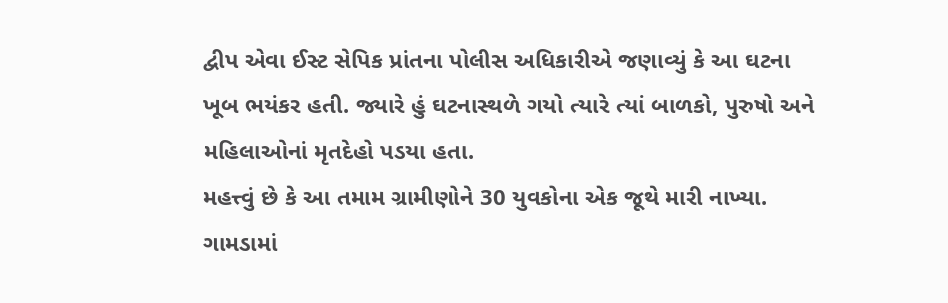દ્વીપ એવા ઈસ્ટ સેપિક પ્રાંતના પોલીસ અધિકારીએ જણાવ્યું કે આ ઘટના ખૂબ ભયંકર હતી. જ્યારે હું ઘટનાસ્થળે ગયો ત્યારે ત્યાં બાળકો, પુરુષો અને મહિલાઓનાં મૃતદેહો પડયા હતા.
મહત્ત્વું છે કે આ તમામ ગ્રામીણોને 30 યુવકોના એક જૂથે મારી નાખ્યા. ગામડામાં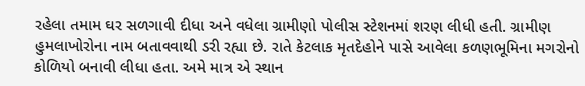રહેલા તમામ ઘર સળગાવી દીધા અને વધેલા ગ્રામીણો પોલીસ સ્ટેશનમાં શરણ લીધી હતી. ગ્રામીણ હુમલાખોરોના નામ બતાવવાથી ડરી રહ્યા છે. રાતે કેટલાક મૃતદેહોને પાસે આવેલા કળણભૂમિના મગરોનો કોળિયો બનાવી લીધા હતા. અમે માત્ર એ સ્થાન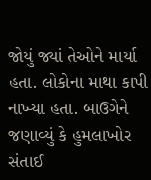જોયું જ્યાં તેઓને માર્યા હતા. લોકોના માથા કાપી નાખ્યા હતા. બાઉગેને જણાવ્યું કે હુમલાખોર સંતાઈ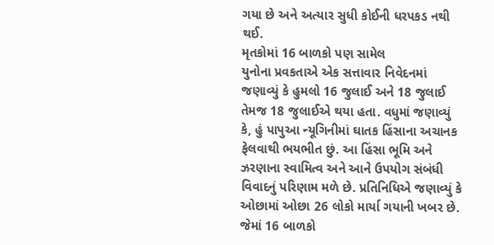ગયા છે અને અત્યાર સુધી કોઈની ધરપકડ નથી થઈ.
મૃતકોમાં 16 બાળકો પણ સામેલ
યુનોના પ્રવકતાએ એક સત્તાવાર નિવેદનમાં જણાવ્યું કે હુમલો 16 જુલાઈ અને 18 જુલાઈ તેમજ 18 જુલાઈએ થયા હતા. વધુમાં જણાવ્યું કે, હું પાપુઆ ન્યૂગિનીમાં ઘાતક હિંસાના અચાનક ફેલવાથી ભયભીત છું. આ હિંસા ભૂમિ અને ઝરણાના સ્વામિત્વ અને આને ઉપયોગ સંબંધી વિવાદનું પરિણામ મળે છે. પ્રતિનિધિએ જણાવ્યું કે ઓછામાં ઓછા 26 લોકો માર્યા ગયાની ખબર છે. જેમાં 16 બાળકો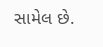સામેલ છે.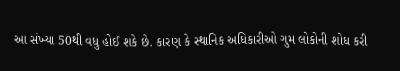આ સંખ્યા 50થી વધુ હોઈ શકે છે. કારણ કે સ્થાનિક અધિકારીઓ ગુમ લોકોની શોધ કરી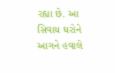રહ્યા છે. આ સિવાય ઘરોને આગને હવાલે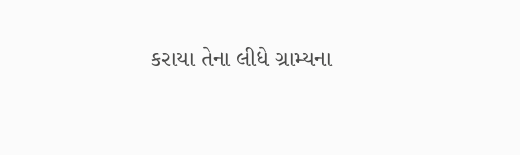કરાયા તેના લીધે ગ્રામ્યના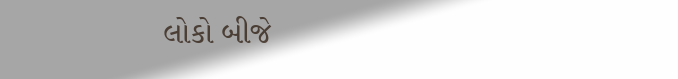લોકો બીજે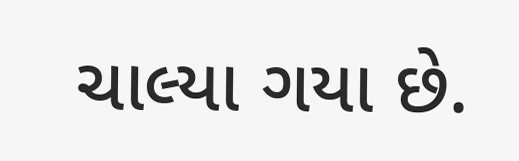ચાલ્યા ગયા છે.